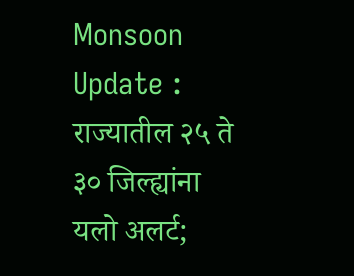Monsoon Update : राज्यातील २५ ते ३० जिल्ह्यांना यलो अलर्ट;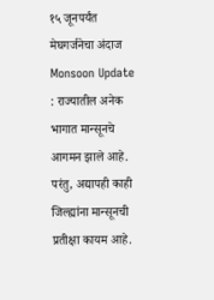१५ जूनपर्यंत मेघगर्जनेचा अंदाज
Monsoon Update : राज्यातील अनेक भागात मान्सूनचे आगमन झाले आहे. परंतु, अद्यापही काही जिल्ह्यांना मान्सूनची प्रतीक्षा कायम आहे.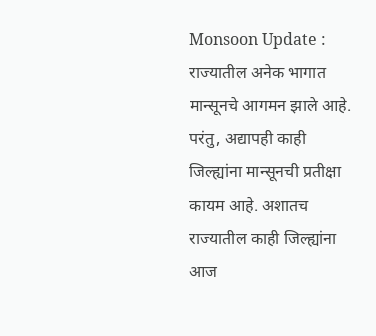Monsoon Update : राज्यातील अनेक भागात मान्सूनचे आगमन झाले आहे. परंतु, अद्यापही काही जिल्ह्यांना मान्सूनची प्रतीक्षा कायम आहे. अशातच राज्यातील काही जिल्ह्यांना आज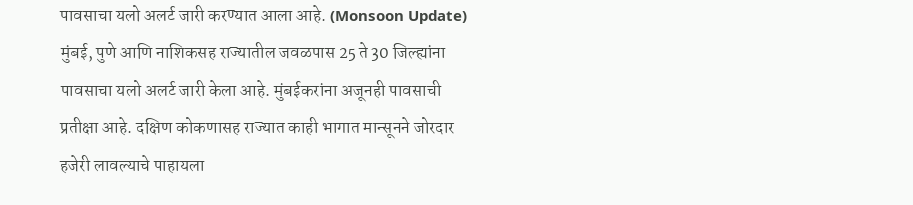पावसाचा यलो अलर्ट जारी करण्यात आला आहे. (Monsoon Update)
मुंबई, पुणे आणि नाशिकसह राज्यातील जवळपास 25 ते 30 जिल्ह्यांना पावसाचा यलो अलर्ट जारी केला आहे. मुंबईकरांना अजूनही पावसाची प्रतीक्षा आहे. दक्षिण कोकणासह राज्यात काही भागात मान्सूनने जोरदार हजेरी लावल्याचे पाहायला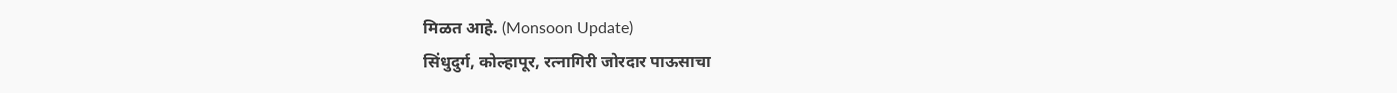मिळत आहे. (Monsoon Update)
सिंधुदुर्ग, कोल्हापूर, रत्नागिरी जोरदार पाऊसाचा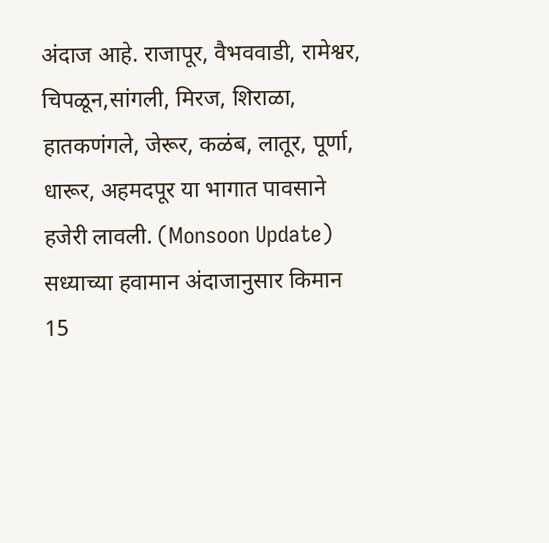अंदाज आहे. राजापूर, वैभववाडी, रामेश्वर, चिपळून,सांगली, मिरज, शिराळा, हातकणंगले, जेरूर, कळंब, लातूर, पूर्णा, धारूर, अहमदपूर या भागात पावसाने हजेरी लावली. (Monsoon Update)
सध्याच्या हवामान अंदाजानुसार किमान 15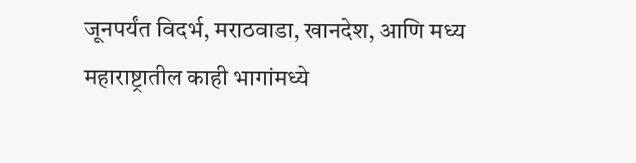जूनपर्यंत विदर्भ, मराठवाडा, खानदेश, आणि मध्य महाराष्ट्रातील काही भागांमध्ये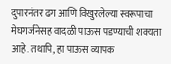दुपारनंतर ढग आणि विखुरलेल्या स्वरूपाचा मेघगर्जनेसह वादळी पाऊस पडण्याची शक्यता आहे. तथापि, हा पाऊस व्यापक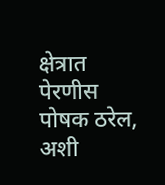क्षेत्रात पेरणीस पोषक ठरेल, अशी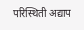परिस्थिती अद्याप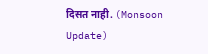दिसत नाही. (Monsoon Update)